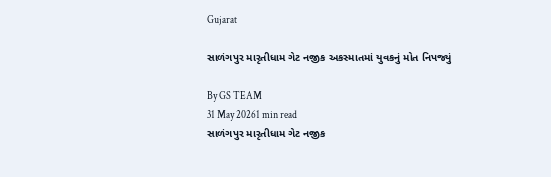Gujarat

સાળંગપુર મારૃતીધામ ગેટ નજીક અકસ્માતમાં યુવકનું મોત નિપજ્યું

By GS TEAM
31 May 20261 min read
સાળંગપુર મારૃતીધામ ગેટ નજીક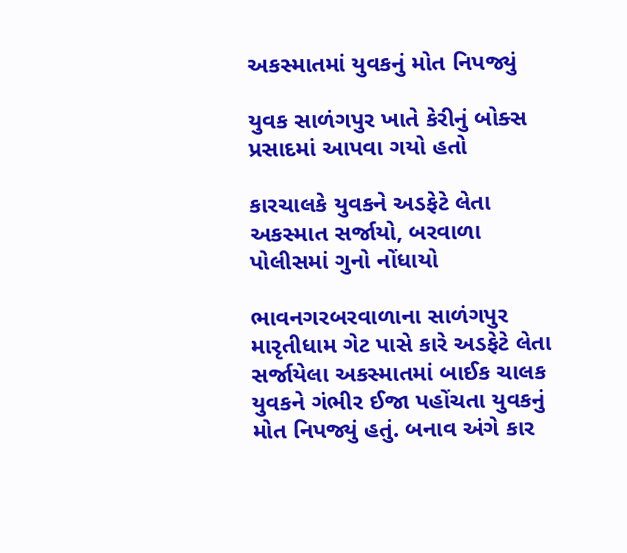અકસ્માતમાં યુવકનું મોત નિપજ્યું

યુવક સાળંગપુર ખાતે કેરીનું બોક્સ પ્રસાદમાં આપવા ગયો હતો

કારચાલકે યુવકને અડફેટે લેતા અકસ્માત સર્જાયો, બરવાળા પોલીસમાં ગુનો નોંધાયો

ભાવનગરબરવાળાના સાળંગપુર મારૃતીધામ ગેટ પાસે કારે અડફેટે લેતા સર્જાયેલા અકસ્માતમાં બાઈક ચાલક યુવકને ગંભીર ઈજા પહોંચતા યુવકનું મોત નિપજ્યું હતું. બનાવ અંગે કાર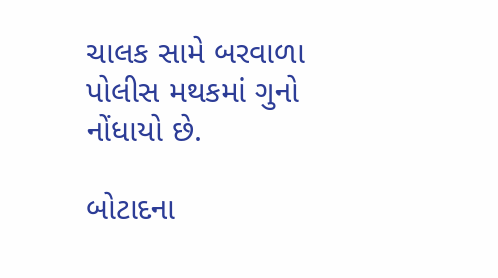ચાલક સામે બરવાળા પોલીસ મથકમાં ગુનો નોંધાયો છે.

બોટાદના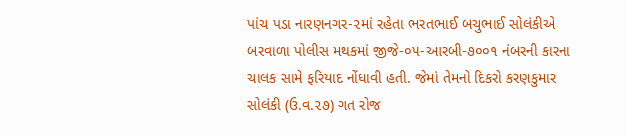પાંચ પડા નારણનગર-૨માં રહેતા ભરતભાઈ બચુભાઈ સોલંકીએ બરવાળા પોલીસ મથકમાં જીજે-૦૫-આરબી-૭૦૦૧ નંબરની કારના ચાલક સામે ફરિયાદ નોંધાવી હતી. જેમાં તેમનો દિકરો કરણકુમાર સોલંકી (ઉ.વ.૨૭) ગત રોજ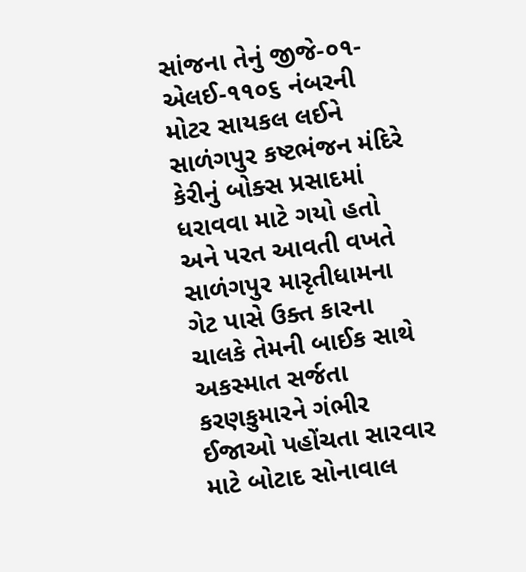સાંજના તેનું જીજે-૦૧-એલઈ-૧૧૦૬ નંબરની મોટર સાયકલ લઈને સાળંગપુર કષ્ટભંજન મંદિરે કેરીનું બોક્સ પ્રસાદમાં ધરાવવા માટે ગયો હતો અને પરત આવતી વખતે સાળંગપુર મારૃતીધામના ગેટ પાસે ઉક્ત કારના ચાલકે તેમની બાઈક સાથે અકસ્માત સર્જતા કરણકુમારને ગંભીર ઈજાઓ પહોંચતા સારવાર માટે બોટાદ સોનાવાલ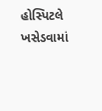હોસ્પિટલે ખસેડવામાં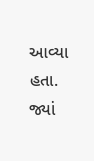આવ્યા હતા. જ્યાં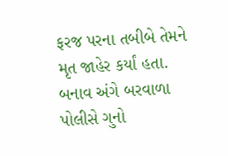ફરજ પરના તબીબે તેમને મૃત જાહેર કર્યાં હતા. બનાવ અંગે બરવાળા પોલીસે ગુનો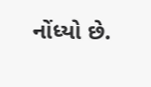નોંધ્યો છે.